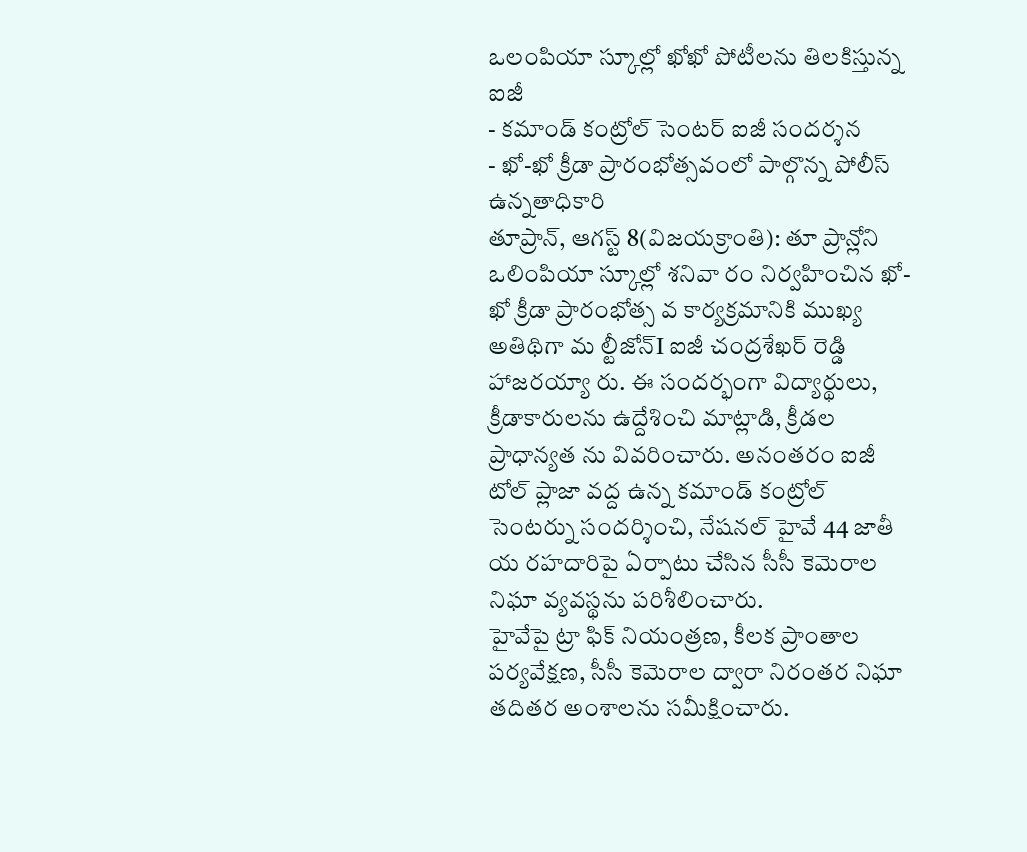ఒలంపియా స్కూల్లో ఖోఖో పోటీలను తిలకిస్తున్న ఐజీ
- కమాండ్ కంట్రోల్ సెంటర్ ఐజీ సందర్శన
- ఖో-ఖో క్రీడా ప్రారంభోత్సవంలో పాల్గొన్న పోలీస్ ఉన్నతాధికారి
తూప్రాన్, ఆగస్ట్ 8(విజయక్రాంతి): తూ ప్రాన్లోని ఒలింపియా స్కూల్లో శనివా రం నిర్వహించిన ఖో-ఖో క్రీడా ప్రారంభోత్స వ కార్యక్రమానికి ముఖ్య అతిథిగా మ ల్టీజోన్I ఐజీ చంద్రశేఖర్ రెడ్డి హాజరయ్యా రు. ఈ సందర్భంగా విద్యార్థులు, క్రీడాకారులను ఉద్దేశించి మాట్లాడి, క్రీడల ప్రాధాన్యత ను వివరించారు. అనంతరం ఐజీ టోల్ ప్లాజా వద్ద ఉన్న కమాండ్ కంట్రోల్ సెంటర్ను సందర్శించి, నేషనల్ హైవే 44 జాతీ య రహదారిపై ఏర్పాటు చేసిన సీసీ కెమెరాల నిఘా వ్యవస్థను పరిశీలించారు.
హైవేపై ట్రా ఫిక్ నియంత్రణ, కీలక ప్రాంతాల పర్యవేక్షణ, సీసీ కెమెరాల ద్వారా నిరంతర నిఘా తదితర అంశాలను సమీక్షించారు.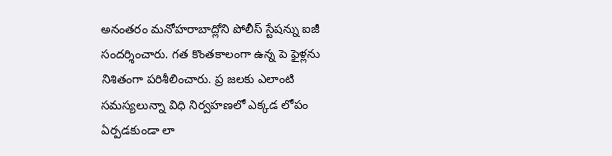అనంతరం మనోహరాబాద్లోని పోలీస్ స్టేషన్ను ఐజీ సందర్శించారు. గత కొంతకాలంగా ఉన్న పె ఫైళ్లను నిశితంగా పరిశీలించారు. ప్ర జలకు ఎలాంటి సమస్యలున్నా విధి నిర్వహణలో ఎక్కడ లోపం ఏర్పడకుండా లా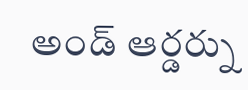అండ్ ఆర్డర్ను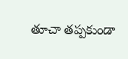తూచా తప్పకుండా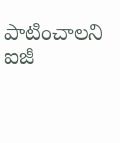పాటించాలని ఐజీ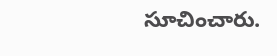సూచించారు.